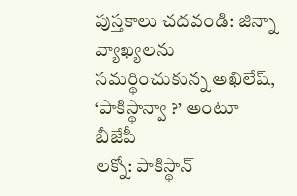పుస్తకాలు చదవండి: జిన్నా వ్యాఖ్యలను సమర్థించుకున్న అఖిలేష్, ‘పాకిస్థాన్వా ?’ అంటూ బీజేపీ
లక్నో: పాకిస్థాన్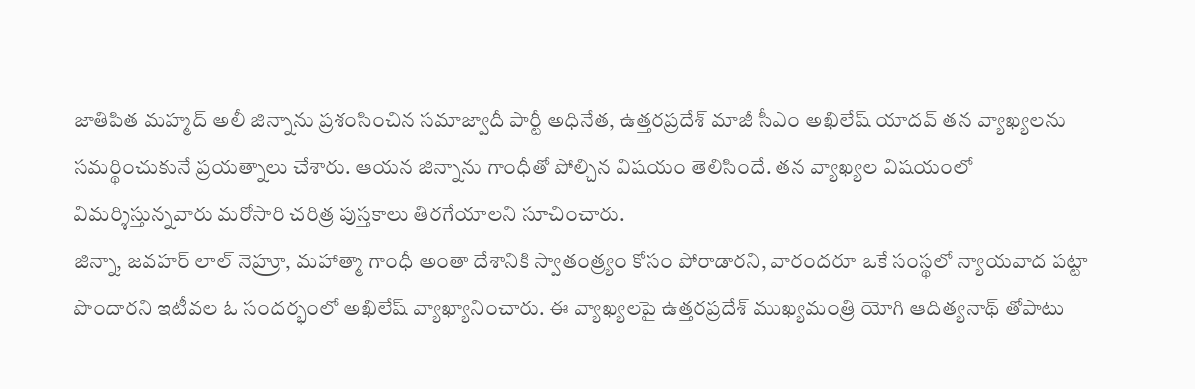జాతిపిత మహ్మద్ అలీ జిన్నాను ప్రశంసించిన సమాజ్వాదీ పార్టీ అధినేత, ఉత్తరప్రదేశ్ మాజీ సీఎం అఖిలేష్ యాదవ్ తన వ్యాఖ్యలను సమర్థించుకునే ప్రయత్నాలు చేశారు. ఆయన జిన్నాను గాంధీతో పోల్చిన విషయం తెలిసిందే. తన వ్యాఖ్యల విషయంలో విమర్శిస్తున్నవారు మరోసారి చరిత్ర పుస్తకాలు తిరగేయాలని సూచించారు.
జిన్నా, జవహర్ లాల్ నెహ్రూ, మహాత్మా గాంధీ అంతా దేశానికి స్వాతంత్ర్యం కోసం పోరాడారని, వారందరూ ఒకే సంస్థలో న్యాయవాద పట్టా పొందారని ఇటీవల ఓ సందర్భంలో అఖిలేష్ వ్యాఖ్యానించారు. ఈ వ్యాఖ్యలపై ఉత్తరప్రదేశ్ ముఖ్యమంత్రి యోగి ఆదిత్యనాథ్ తోపాటు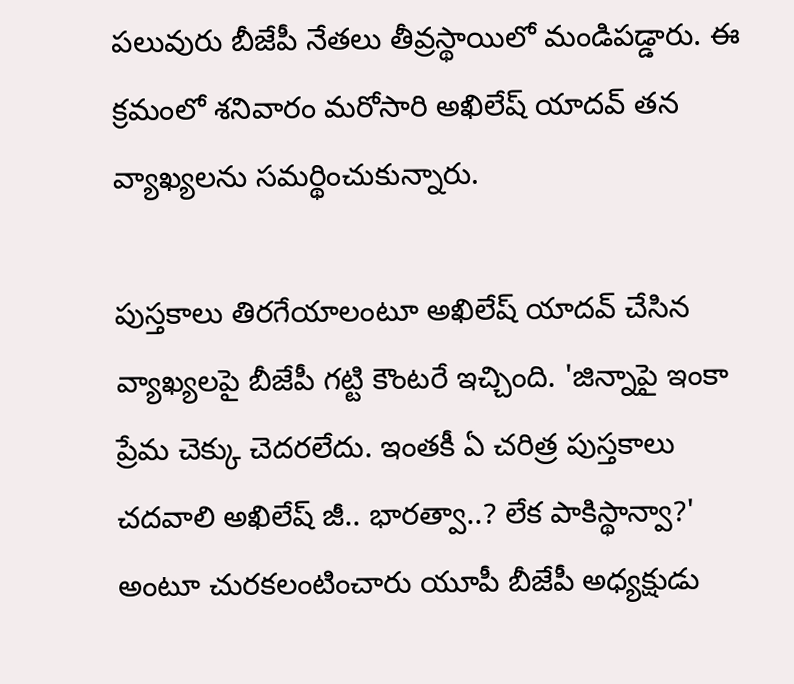పలువురు బీజేపీ నేతలు తీవ్రస్థాయిలో మండిపడ్డారు. ఈ క్రమంలో శనివారం మరోసారి అఖిలేష్ యాదవ్ తన వ్యాఖ్యలను సమర్థించుకున్నారు.

పుస్తకాలు తిరగేయాలంటూ అఖిలేష్ యాదవ్ చేసిన వ్యాఖ్యలపై బీజేపీ గట్టి కౌంటరే ఇచ్చింది. 'జిన్నాపై ఇంకా ప్రేమ చెక్కు చెదరలేదు. ఇంతకీ ఏ చరిత్ర పుస్తకాలు చదవాలి అఖిలేష్ జీ.. భారత్వా..? లేక పాకిస్థాన్వా?' అంటూ చురకలంటించారు యూపీ బీజేపీ అధ్యక్షుడు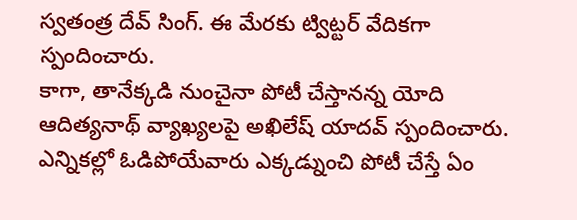స్వతంత్ర దేవ్ సింగ్. ఈ మేరకు ట్విట్టర్ వేదికగా స్పందించారు.
కాగా, తానేక్కడి నుంచైనా పోటీ చేస్తానన్న యోది ఆదిత్యనాథ్ వ్యాఖ్యలపై అఖిలేష్ యాదవ్ స్పందించారు. ఎన్నికల్లో ఓడిపోయేవారు ఎక్కడ్నుంచి పోటీ చేస్తే ఏం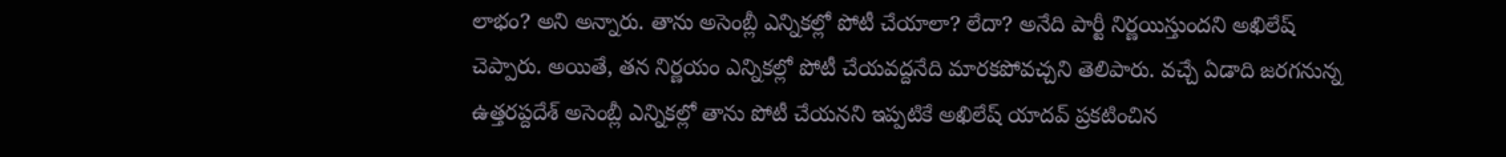లాభం? అని అన్నారు. తాను అసెంబ్లీ ఎన్నికల్లో పోటీ చేయాలా? లేదా? అనేది పార్టీ నిర్ణయిస్తుందని అఖిలేష్ చెప్పారు. అయితే, తన నిర్ణయం ఎన్నికల్లో పోటీ చేయవద్దనేది మారకపోవచ్చని తెలిపారు. వచ్చే ఏడాది జరగనున్న ఉత్తరప్దదేశ్ అసెంబ్లీ ఎన్నికల్లో తాను పోటీ చేయనని ఇప్పటికే అఖిలేష్ యాదవ్ ప్రకటించిన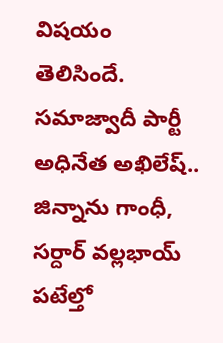విషయం తెలిసిందే.
సమాజ్వాదీ పార్టీ అధినేత అఖిలేష్.. జిన్నాను గాంధీ, సర్దార్ వల్లభాయ్ పటేల్తో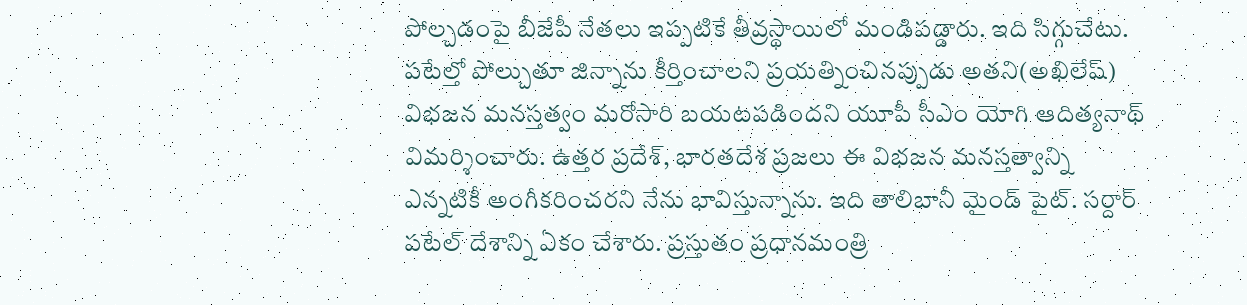పోల్చడంపై బీజేపీ నేతలు ఇప్పటికే తీవ్రస్థాయిలో మండిపడ్డారు. ఇది సిగ్గుచేటు. పటేల్తో పోల్చుతూ జిన్నాను కీర్తించాలని ప్రయత్నించినప్పుడు అతని(అఖిలేష్) విభజన మనస్తత్వం మరోసారి బయటపడిందని యూపీ సీఎం యోగి ఆదిత్యనాథ్ విమర్శించారు. ఉత్తర ప్రదేశ్, భారతదేశ ప్రజలు ఈ విభజన మనస్తత్వాన్ని ఎన్నటికీ అంగీకరించరని నేను భావిస్తున్నాను. ఇది తాలిబానీ మైండ్ పైట్. సర్దార్ పటేల్ దేశాన్ని ఏకం చేశారు. ప్రస్తుతం ప్రధానమంత్రి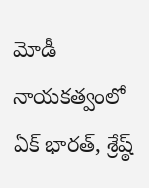మోడీ నాయకత్వంలో ఏక్ భారత్, శ్రేష్ఠ్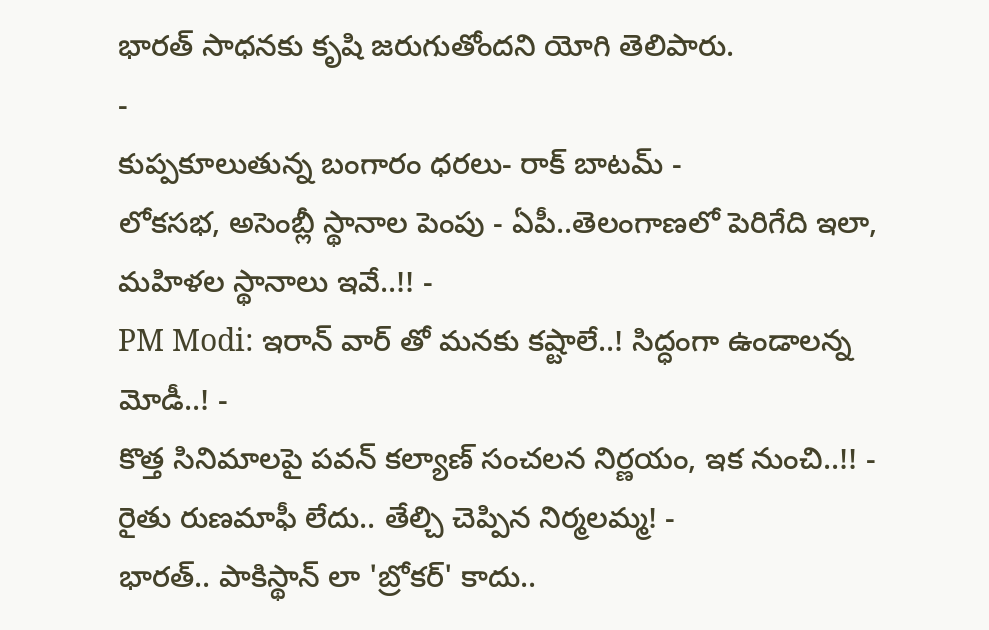భారత్ సాధనకు కృషి జరుగుతోందని యోగి తెలిపారు.
-
కుప్పకూలుతున్న బంగారం ధరలు- రాక్ బాటమ్ -
లోకసభ, అసెంబ్లీ స్థానాల పెంపు - ఏపీ..తెలంగాణలో పెరిగేది ఇలా, మహిళల స్థానాలు ఇవే..!! -
PM Modi: ఇరాన్ వార్ తో మనకు కష్టాలే..! సిద్ధంగా ఉండాలన్న మోడీ..! -
కొత్త సినిమాలపై పవన్ కల్యాణ్ సంచలన నిర్ణయం, ఇక నుంచి..!! -
రైతు రుణమాఫీ లేదు.. తేల్చి చెప్పిన నిర్మలమ్మ! -
భారత్.. పాకిస్థాన్ లా 'బ్రోకర్' కాదు..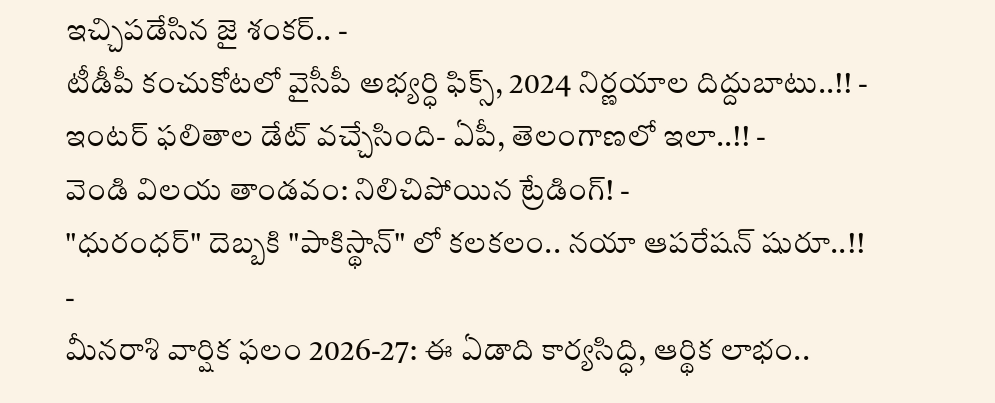ఇచ్చిపడేసిన జై శంకర్.. -
టీడీపీ కంచుకోటలో వైసీపీ అభ్యర్ధి ఫిక్స్, 2024 నిర్ణయాల దిద్దుబాటు..!! -
ఇంటర్ ఫలితాల డేట్ వచ్చేసింది- ఏపీ, తెలంగాణలో ఇలా..!! -
వెండి విలయ తాండవం: నిలిచిపోయిన ట్రేడింగ్! -
"ధురంధర్" దెబ్బకి "పాకిస్థాన్" లో కలకలం.. నయా ఆపరేషన్ షురూ..!! -
మీనరాశి వార్షిక ఫలం 2026-27: ఈ ఏడాది కార్యసిద్ధి, ఆర్థిక లాభం..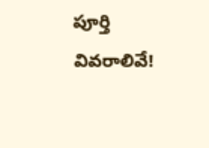పూర్తి వివరాలివే!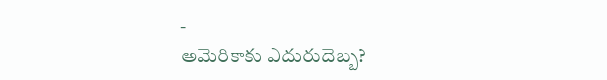-
అమెరికాకు ఎదురుదెబ్బ?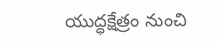యుద్ధక్షేత్రం నుంచి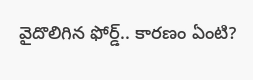వైదొలిగిన ఫోర్డ్.. కారణం ఏంటి?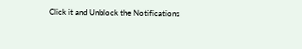Click it and Unblock the Notifications